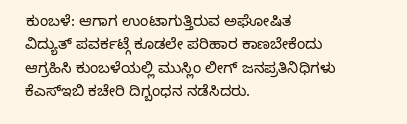ಕುಂಬಳೆ: ಆಗಾಗ ಉಂಟಾಗುತ್ತಿರುವ ಅಘೋಷಿತ ವಿದ್ಯುತ್ ಪವರ್ಕಟ್ಗೆ ಕೂಡಲೇ ಪರಿಹಾರ ಕಾಣಬೇಕೆಂದು ಆಗ್ರಹಿಸಿ ಕುಂಬಳೆಯಲ್ಲಿ ಮುಸ್ಲಿಂ ಲೀಗ್ ಜನಪ್ರತಿನಿಧಿಗಳು ಕೆಎಸ್ಇಬಿ ಕಚೇರಿ ದಿಗ್ಬಂಧನ ನಡೆಸಿದರು.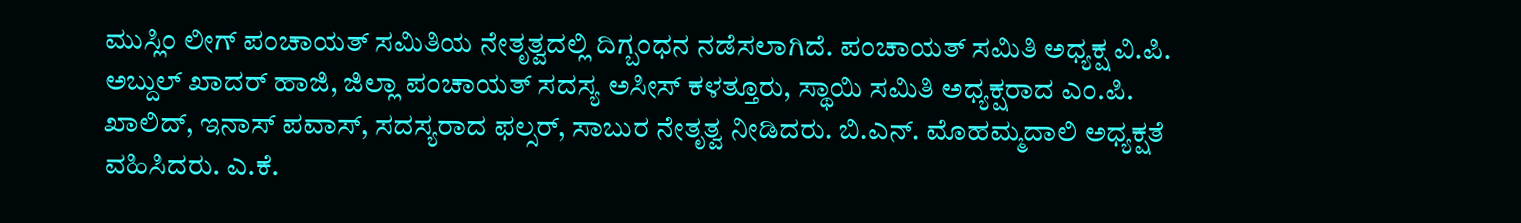ಮುಸ್ಲಿಂ ಲೀಗ್ ಪಂಚಾಯತ್ ಸಮಿತಿಯ ನೇತೃತ್ವದಲ್ಲಿ ದಿಗ್ಬಂಧನ ನಡೆಸಲಾಗಿದೆ. ಪಂಚಾಯತ್ ಸಮಿತಿ ಅಧ್ಯಕ್ಷ ವಿ.ಪಿ. ಅಬ್ದುಲ್ ಖಾದರ್ ಹಾಜಿ, ಜಿಲ್ಲಾ ಪಂಚಾಯತ್ ಸದಸ್ಯ ಅಸೀಸ್ ಕಳತ್ತೂರು, ಸ್ಥಾಯಿ ಸಮಿತಿ ಅಧ್ಯಕ್ಷರಾದ ಎಂ.ಪಿ. ಖಾಲಿದ್, ಇನಾಸ್ ಪವಾಸ್, ಸದಸ್ಯರಾದ ಫಲ್ಸರ್, ಸಾಬುರ ನೇತೃತ್ವ ನೀಡಿದರು. ಬಿ.ಎನ್. ಮೊಹಮ್ಮದಾಲಿ ಅಧ್ಯಕ್ಷತೆ ವಹಿಸಿದರು. ಎ.ಕೆ.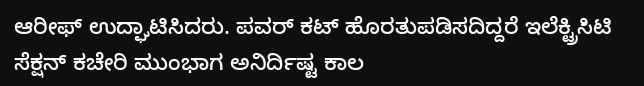ಆರೀಫ್ ಉದ್ಘಾಟಿಸಿದರು. ಪವರ್ ಕಟ್ ಹೊರತುಪಡಿಸದಿದ್ದರೆ ಇಲೆಕ್ಟ್ರಿಸಿಟಿ ಸೆಕ್ಷನ್ ಕಚೇರಿ ಮುಂಭಾಗ ಅನಿರ್ದಿಷ್ಟ ಕಾಲ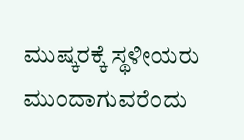ಮುಷ್ಕರಕ್ಕೆ ಸ್ಥಳೀಯರು ಮುಂದಾಗುವರೆಂದು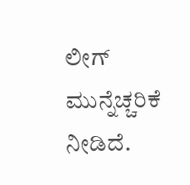ಲೀಗ್ ಮುನ್ನೆಚ್ಚರಿಕೆ ನೀಡಿದೆ.